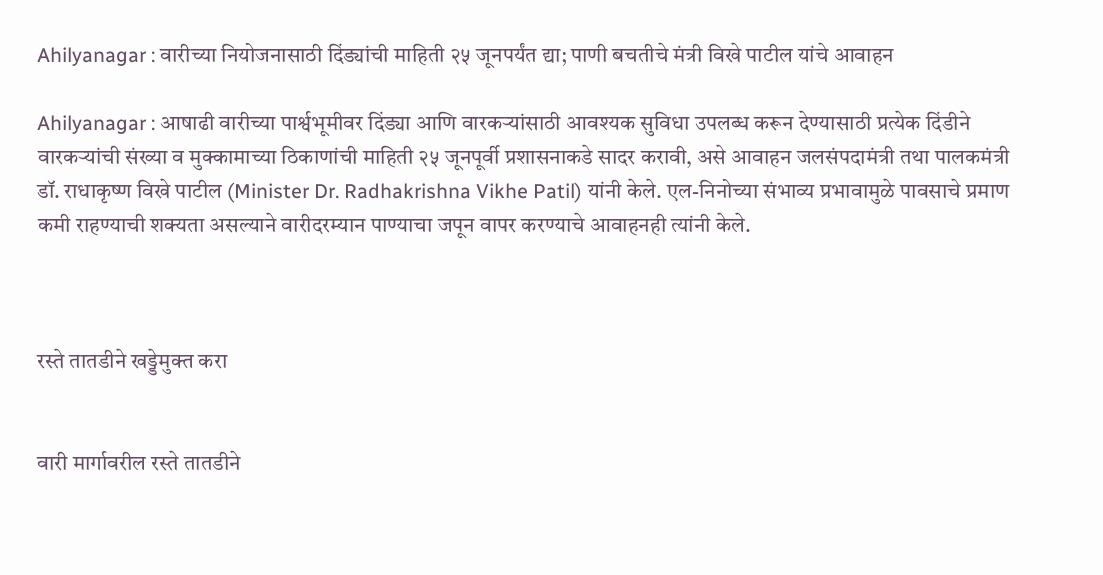Ahilyanagar : वारीच्या नियोजनासाठी दिंड्यांची माहिती २५ जूनपर्यंत द्या; पाणी बचतीचे मंत्री विखे पाटील यांचे आवाहन

Ahilyanagar : आषाढी वारीच्या पार्श्वभूमीवर दिंड्या आणि वारकऱ्यांसाठी आवश्यक सुविधा उपलब्ध करून देण्यासाठी प्रत्येक दिंडीने वारकऱ्यांची संख्या व मुक्कामाच्या ठिकाणांची माहिती २५ जूनपूर्वी प्रशासनाकडे सादर करावी, असे आवाहन जलसंपदामंत्री तथा पालकमंत्री डॉ. राधाकृष्ण विखे पाटील (Minister Dr. Radhakrishna Vikhe Patil) यांनी केले. एल-निनोच्या संभाव्य प्रभावामुळे पावसाचे प्रमाण कमी राहण्याची शक्यता असल्याने वारीदरम्यान पाण्याचा जपून वापर करण्याचे आवाहनही त्यांनी केले.



रस्ते तातडीने खड्डेमुक्त करा


वारी मार्गावरील रस्ते तातडीने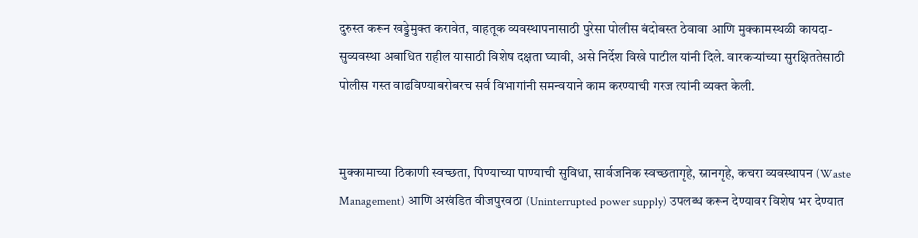दुरुस्त करून खड्डेमुक्त करावेत, वाहतूक व्यवस्थापनासाठी पुरेसा पोलीस बंदोबस्त ठेवावा आणि मुक्कामस्थळी कायदा-सुव्यवस्था अबाधित राहील यासाठी विशेष दक्षता घ्यावी, असे निर्देश विखे पाटील यांनी दिले. वारकऱ्यांच्या सुरक्षिततेसाठी पोलीस गस्त वाढविण्याबरोबरच सर्व विभागांनी समन्वयाने काम करण्याची गरज त्यांनी व्यक्त केली.


मुक्कामाच्या ठिकाणी स्वच्छता, पिण्याच्या पाण्याची सुविधा, सार्वजनिक स्वच्छतागृहे, स्नानगृहे, कचरा व्यवस्थापन (Waste Management) आणि अखंडित वीजपुरवठा (Uninterrupted power supply) उपलब्ध करून देण्यावर विशेष भर देण्यात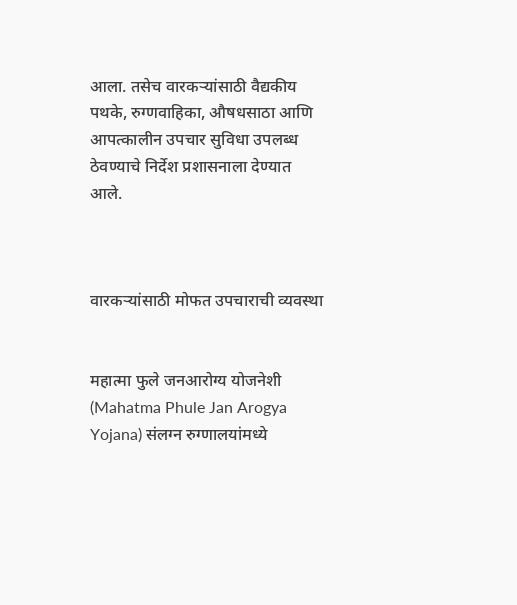आला. तसेच वारकऱ्यांसाठी वैद्यकीय पथके, रुग्णवाहिका, औषधसाठा आणि आपत्कालीन उपचार सुविधा उपलब्ध ठेवण्याचे निर्देश प्रशासनाला देण्यात आले.



वारकऱ्यांसाठी मोफत उपचाराची व्यवस्था


महात्मा फुले जनआरोग्य योजनेशी (Mahatma Phule Jan Arogya Yojana) संलग्न रुग्णालयांमध्ये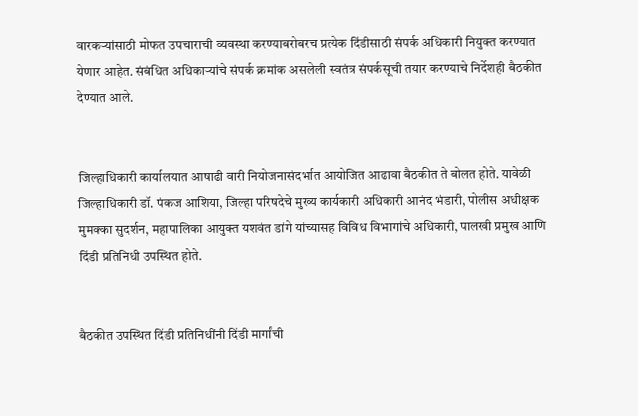वारकऱ्यांसाठी मोफत उपचाराची व्यवस्था करण्याबरोबरच प्रत्येक दिंडीसाठी संपर्क अधिकारी नियुक्त करण्यात येणार आहेत. संबंधित अधिकाऱ्यांचे संपर्क क्रमांक असलेली स्वतंत्र संपर्कसूची तयार करण्याचे निर्देशही बैठकीत देण्यात आले.


जिल्हाधिकारी कार्यालयात आषाढी वारी नियोजनासंदर्भात आयोजित आढावा बैठकीत ते बोलत होते. यावेळी जिल्हाधिकारी डॉ. पंकज आशिया, जिल्हा परिषदेचे मुख्य कार्यकारी अधिकारी आनंद भंडारी, पोलीस अधीक्षक मुमक्का सुदर्शन, महापालिका आयुक्त यशवंत डांगे यांच्यासह विविध विभागांचे अधिकारी, पालखी प्रमुख आणि दिंडी प्रतिनिधी उपस्थित होते.


बैठकीत उपस्थित दिंडी प्रतिनिधींनी दिंडी मार्गांची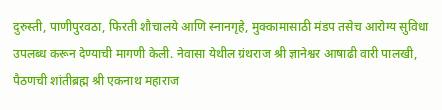दुरुस्ती, पाणीपुरवठा, फिरती शौचालये आणि स्नानगृहे, मुक्कामासाठी मंडप तसेच आरोग्य सुविधा उपलब्ध करून देण्याची मागणी केली. नेवासा येथील ग्रंथराज श्री ज्ञानेश्वर आषाढी वारी पालखी, पैठणची शांतीब्रह्म श्री एकनाथ महाराज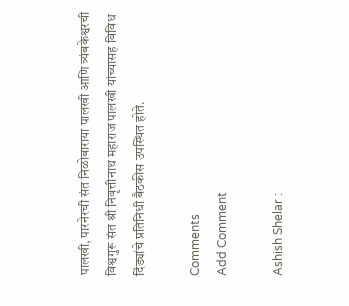पालखी, पारनेरची संत निळोबाराया पालखी आणि त्र्यंबकेश्वरची विश्वगुरू संत श्री निवृत्तीनाथ महाराज पालखी यांच्यासह विविध दिंड्यांचे प्रतिनिधी बैठकीस उपस्थित होते.

Comments
Add Comment

Ashish Shelar :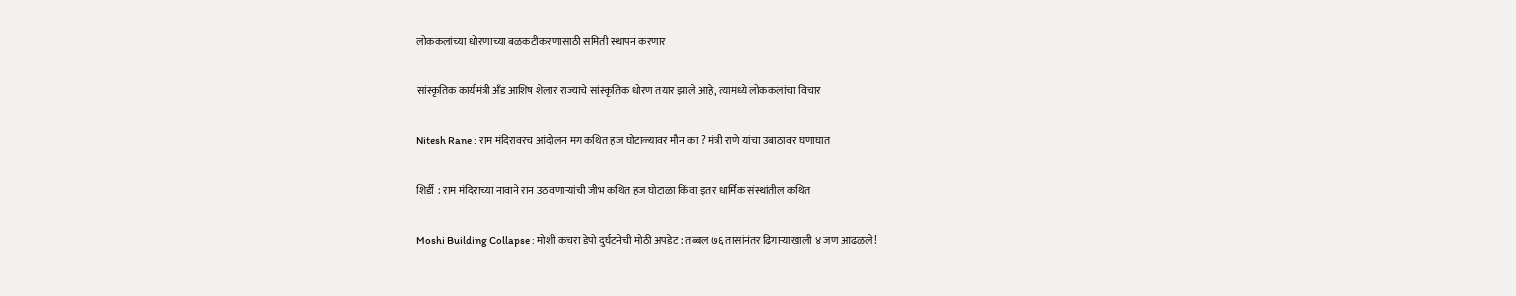लोककलांच्या धोरणाच्या बळकटीकरणासाठी समिती स्थापन करणार

सांस्कृतिक कार्यमंत्री अँड आशिष शेलार राज्याचे सांस्कृतिक धोरण तयार झाले आहे, त्यामध्ये लोककलांचा विचार

Nitesh Rane : राम मंदिरावरच आंदोलन मग कथित हज घोटाळ्यावर मौन का ? मंत्री राणे यांचा उबाठावर घणाघात

शिर्डी  : राम मंदिराच्या नावाने रान उठवणाऱ्यांची जीभ कथित हज घोटाळा किंवा इतर धार्मिक संस्थांतील कथित

Moshi Building Collapse : मोशी कचरा डेपो दुर्घटनेची मोठी अपडेट : तब्बल ७६ तासांनंतर ढिगाऱ्याखाली ४ जण आढळले!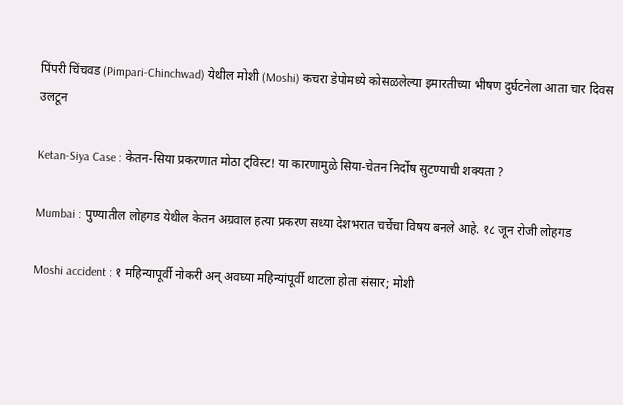पिंपरी चिंचवड (Pimpari-Chinchwad) येथील मोशी (Moshi) कचरा डेपोमध्ये कोसळलेल्या इमारतीच्या भीषण दुर्घटनेला आता चार दिवस उलटून

Ketan-Siya Case : केतन-सिया प्रकरणात मोठा ट्विस्ट! या कारणामुळे सिया-चेतन निर्दोष सुटण्याची शक्यता ?

Mumbai : पुण्यातील लोहगड येथील केतन अग्रवाल हत्या प्रकरण सध्या देशभरात चर्चेचा विषय बनले आहे. १८ जून रोजी लोहगड

Moshi accident : १ महिन्यापूर्वी नोकरी अन् अवघ्या महिन्यांपूर्वी थाटला होता संसार; मोशी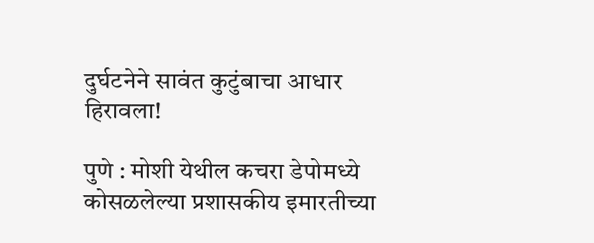दुर्घटनेने सावंत कुटुंबाचा आधार हिरावला!

पुणे : मोशी येथील कचरा डेपोमध्ये कोसळलेल्या प्रशासकीय इमारतीच्या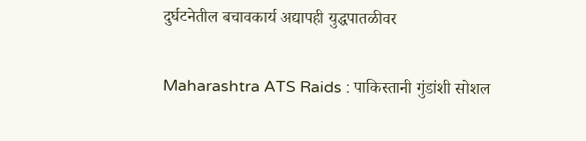दुर्घटनेतील बचावकार्य अद्यापही युद्धपातळीवर

Maharashtra ATS Raids : पाकिस्तानी गुंडांशी सोशल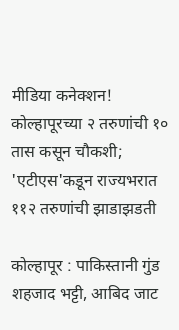मीडिया कनेक्शन! कोल्हापूरच्या २ तरुणांची १० तास कसून चौकशी; 'एटीएस'कडून राज्यभरात ११२ तरुणांची झाडाझडती

कोल्हापूर : पाकिस्तानी गुंड शहजाद भट्टी, आबिद जाट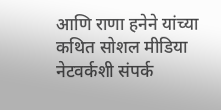आणि राणा हनेने यांच्या कथित सोशल मीडिया नेटवर्कशी संपर्क